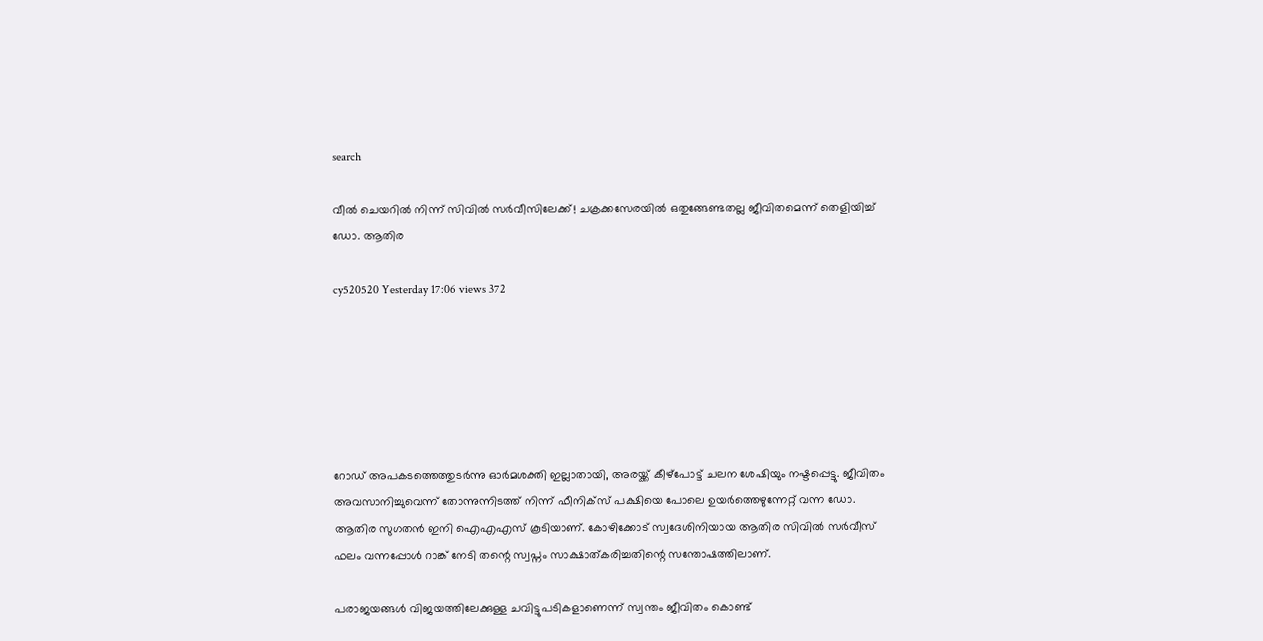search

വീൽ ചെയറിൽ നിന്ന് സിവിൽ സർവീസിലേക്ക്! ചക്രക്കസേരയിൽ ഒതുങ്ങേണ്ടതല്ല ജീവിതമെന്ന് തെളിയിച്ച് ഡോ. ആതിര

cy520520 Yesterday 17:06 views 372






റോഡ് അപകടത്തെത്തുടർന്നു ഓർമശക്തി ഇല്ലാതായി, അരയ്ക്ക് കീഴ്പോട്ട് ചലന ശേഷിയും നഷ്ടപ്പെട്ടു. ജീവിതം അവസാനിച്ചുവെന്ന് തോന്നുന്നിടത്ത് നിന്ന് ഫീനിക്സ് പക്ഷിയെ പോലെ ഉയർത്തെഴുന്നേറ്റ് വന്ന ഡോ. ആതിര സുഗതൻ ഇനി ഐഎഎസ് കൂടിയാണ്. കോഴിക്കോട് സ്വദേശിനിയായ ആതിര സിവിൽ സർവീസ് ഫലം വന്നപ്പോൾ റാങ്ക് നേടി തന്റെ സ്വപ്നം സാക്ഷാത്കരിച്ചതിന്റെ സന്തോഷത്തിലാണ്.

പരാജയങ്ങൾ വിജയത്തിലേക്കുള്ള ചവിട്ടുപടികളാണെന്ന് സ്വന്തം ജീവിതം കൊണ്ട്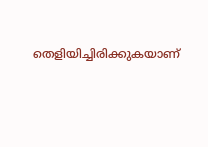തെളിയിച്ചിരിക്കുകയാണ്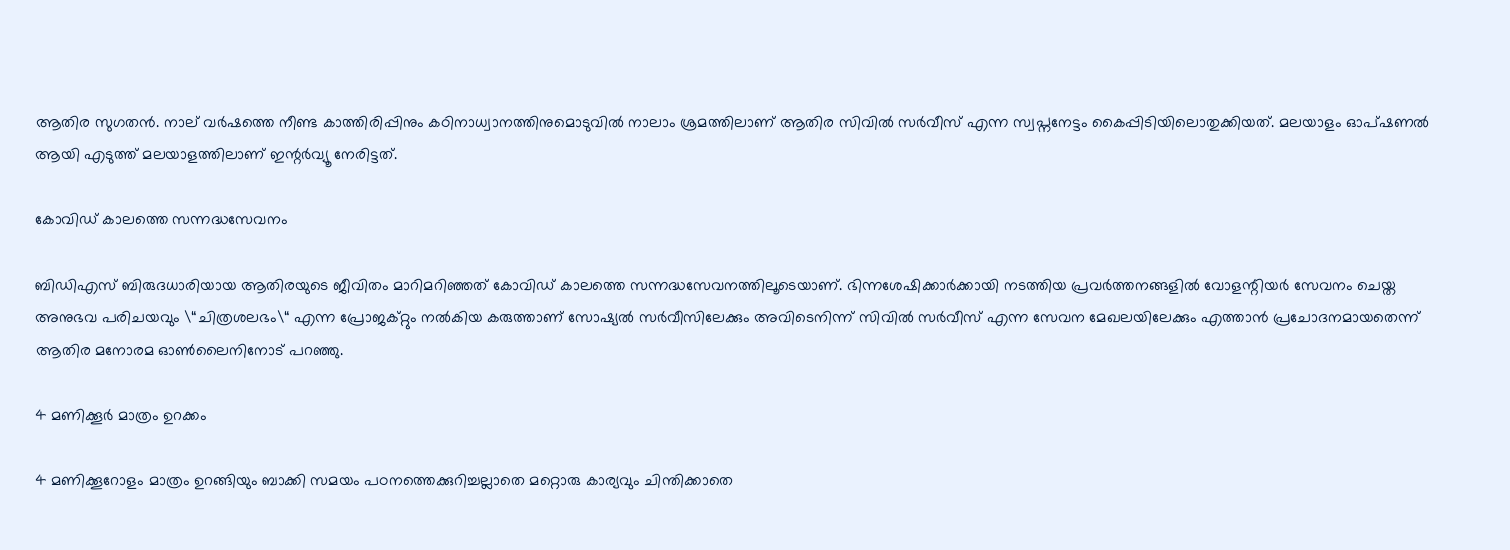ആതിര സുഗതൻ. നാല് വർഷത്തെ നീണ്ട കാത്തിരിപ്പിനും കഠിനാധ്വാനത്തിനുമൊടുവിൽ നാലാം ശ്രമത്തിലാണ് ആതിര സിവിൽ സർവീസ് എന്ന സ്വപ്നനേട്ടം കൈപ്പിടിയിലൊതുക്കിയത്. മലയാളം ഓപ്ഷണൽ ആയി എടുത്ത് മലയാളത്തിലാണ് ഇന്റർവ്യൂ നേരിട്ടത്.

കോവിഡ് കാലത്തെ സന്നദ്ധസേവനം

ബിഡിഎസ് ബിരുദധാരിയായ ആതിരയുടെ ജീവിതം മാറിമറിഞ്ഞത് കോവിഡ് കാലത്തെ സന്നദ്ധസേവനത്തിലൂടെയാണ്. ഭിന്നശേഷിക്കാർക്കായി നടത്തിയ പ്രവർത്തനങ്ങളിൽ വോളന്റിയർ സേവനം ചെയ്ത അനുഭവ പരിചയവും \“ചിത്രശലഭം\“ എന്ന പ്രോജക്റ്റും നൽകിയ കരുത്താണ് സോഷ്യൽ സർവീസിലേക്കും അവിടെനിന്ന് സിവിൽ‍ സർവീസ് എന്ന സേവന മേഖലയിലേക്കും എത്താൻ പ്രചോദനമായതെന്ന് ആതിര മനോരമ ഓൺലൈനിനോട് പറഞ്ഞു.

4 മണിക്കൂർ മാത്രം ഉറക്കം

4 മണിക്കൂറോളം മാത്രം ഉറങ്ങിയും ബാക്കി സമയം പഠനത്തെക്കുറിച്ചല്ലാതെ മറ്റൊരു കാര്യവും ചിന്തിക്കാതെ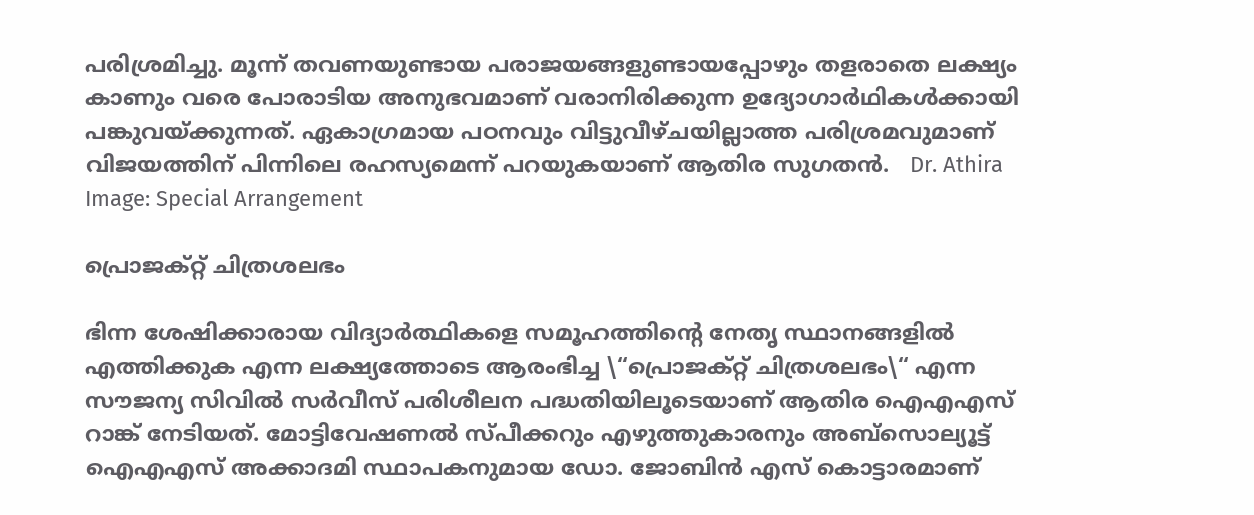പരിശ്രമിച്ചു. മൂന്ന് തവണയുണ്ടായ പരാജയങ്ങളുണ്ടായപ്പോഴും തളരാതെ ലക്ഷ്യം കാണും വരെ പോരാടിയ അനുഭവമാണ് വരാനിരിക്കുന്ന ഉദ്യോഗാർഥികൾക്കായി പങ്കുവയ്ക്കുന്നത്. ഏകാഗ്രമായ പഠനവും വിട്ടുവീഴ്ചയില്ലാത്ത പരിശ്രമവുമാണ് വിജയത്തിന് പിന്നിലെ രഹസ്യമെന്ന് പറയുകയാണ് ആതിര സുഗതൻ.   Dr. Athira Image: Special Arrangement

പ്രൊജക്റ്റ്‌ ചിത്രശലഭം

ഭിന്ന ശേഷിക്കാരായ വിദ്യാർത്ഥികളെ സമൂഹത്തിന്റെ നേതൃ സ്ഥാനങ്ങളിൽ എത്തിക്കുക എന്ന ലക്ഷ്യത്തോടെ ആരംഭിച്ച \“പ്രൊജക്റ്റ്‌ ചിത്രശലഭം\“ എന്ന സൗജന്യ സിവിൽ സർവീസ് പരിശീലന പദ്ധതിയിലൂടെയാണ് ആതിര ഐഎഎസ് റാങ്ക് നേടിയത്. മോട്ടിവേഷണൽ സ്പീക്കറും എഴുത്തുകാരനും അബ്സൊല്യൂട്ട് ഐഎഎസ് അക്കാദമി സ്ഥാപകനുമായ ഡോ. ജോബിൻ എസ് കൊട്ടാരമാണ്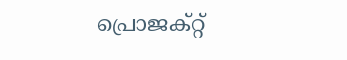പ്രൊജക്റ്റ്‌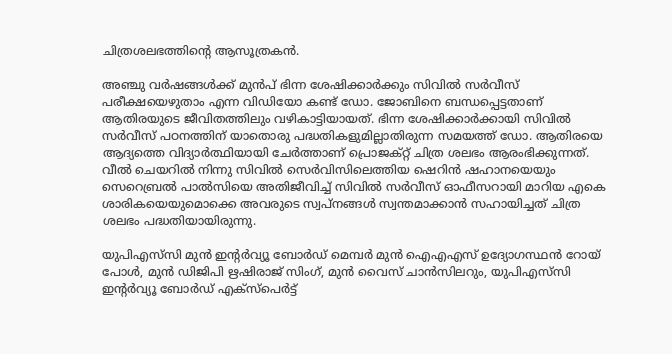ചിത്രശലഭത്തിന്റെ ആസൂത്രകൻ.

അഞ്ചു വർഷങ്ങൾക്ക് മുൻപ് ഭിന്ന ശേഷിക്കാർക്കും സിവിൽ സർവീസ് പരീക്ഷയെഴുതാം എന്ന വിഡിയോ കണ്ട് ഡോ. ജോബിനെ ബന്ധപ്പെട്ടതാണ് ആതിരയുടെ ജീവിതത്തിലും വഴികാട്ടിയായത്. ഭിന്ന ശേഷിക്കാർക്കായി സിവിൽ സർവീസ് പഠനത്തിന് യാതൊരു പദ്ധതികളുമില്ലാതിരുന്ന സമയത്ത് ഡോ. ആതിരയെ ആദ്യത്തെ വിദ്യാർത്ഥിയായി ചേർത്താണ് പ്രൊജക്റ്റ്‌ ചിത്ര ശലഭം ആരംഭിക്കുന്നത്. വീൽ ചെയറിൽ നിന്നു സിവിൽ സെർവിസിലെത്തിയ ഷെറിൻ ഷഹാനയെയും സെറെബ്രൽ പാൽസിയെ അതിജീവിച്ച് സിവിൽ സർവീസ് ഓഫീസറായി മാറിയ എകെ ശാരികയെയുമൊക്കെ അവരുടെ സ്വപ്‌നങ്ങൾ സ്വന്തമാക്കാൻ സഹായിച്ചത് ചിത്ര ശലഭം പദ്ധതിയായിരുന്നു.

യുപിഎസ്‌സി മുൻ ഇന്റർവ്യൂ ബോർഡ്‌ മെമ്പർ മുൻ ഐഎഎസ് ഉദ്യോഗസ്ഥൻ റോയ് പോൾ, മുൻ ഡിജിപി ഋഷിരാജ് സിംഗ്, മുൻ വൈസ് ചാൻസിലറും, യുപിഎസ്‌സി ഇന്റർവ്യൂ ബോർഡ്‌ എക്സ്പെർട്ട്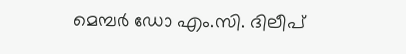മെമ്പർ ഡോ എം.സി. ദിലീപ്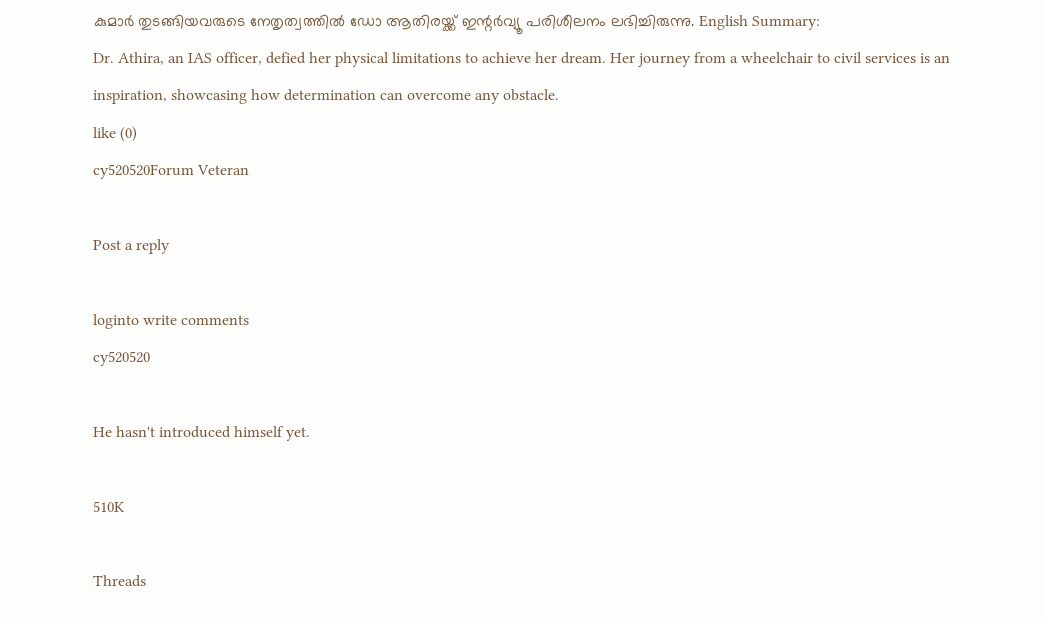കുമാർ തുടങ്ങിയവരുടെ നേതൃത്വത്തിൽ ഡോ ആതിരയ്ക്ക് ഇന്റർവ്യൂ പരിശീലനം ലഭിച്ചിരുന്നു. English Summary:
Dr. Athira, an IAS officer, defied her physical limitations to achieve her dream. Her journey from a wheelchair to civil services is an inspiration, showcasing how determination can overcome any obstacle.
like (0)
cy520520Forum Veteran

Post a reply

loginto write comments
cy520520

He hasn't introduced himself yet.

510K

Threads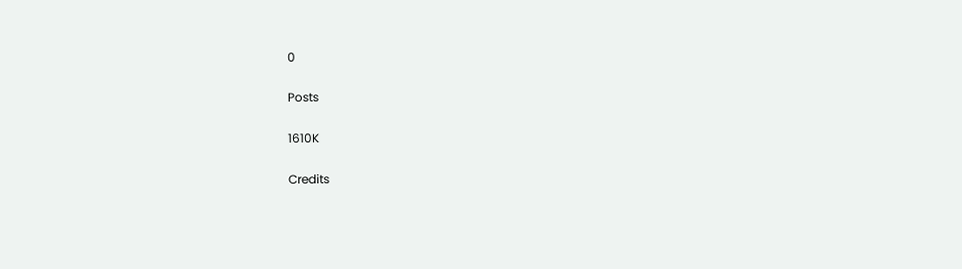0

Posts

1610K

Credits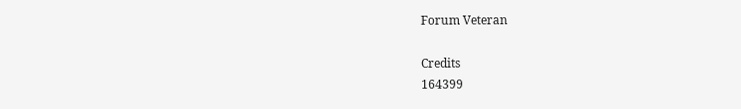Forum Veteran

Credits
164399